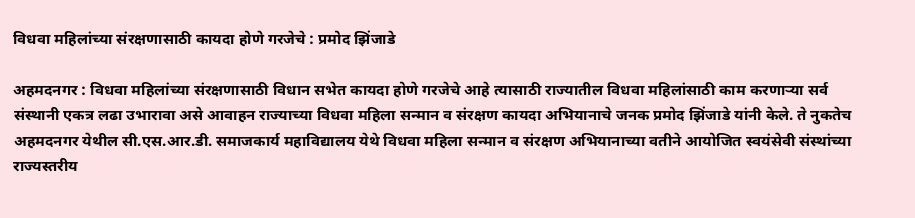विधवा महिलांच्या संरक्षणासाठी कायदा होणे गरजेचे : प्रमोद झिंजाडे

अहमदनगर : विधवा महिलांच्या संरक्षणासाठी विधान सभेत कायदा होणे गरजेचे आहे त्यासाठी राज्यातील विधवा महिलांसाठी काम करणाऱ्‍या सर्व संस्थानी एकत्र लढा उभारावा असे आवाहन राज्याच्या विधवा महिला सन्मान व संरक्षण कायदा अभियानाचे जनक प्रमोद झिंजाडे यांनी केले. ते नुकतेच अहमदनगर येथील सी.एस.आर.डी. समाजकार्य महाविद्यालय येथे विधवा महिला सन्मान व संरक्षण अभियानाच्या वतीने आयोजित स्वयंसेवी संस्थांच्या राज्यस्तरीय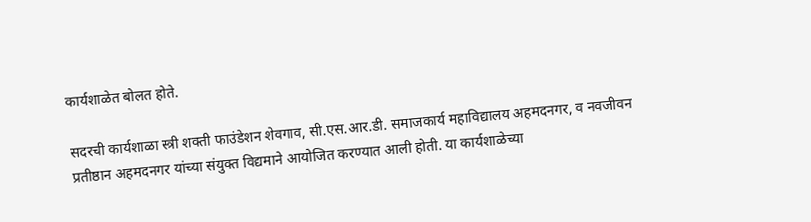कार्यशाळेत बोलत होते.

सदरची कार्यशाळा स्त्री शक्ती फाउंडेशन शेवगाव, सी.एस.आर.डी. समाजकार्य महाविद्यालय अहमदनगर, व नवजीवन प्रतीष्ठान अहमदनगर यांच्या संयुक्त विद्यमाने आयोजित करण्यात आली होती. या कार्यशाळेच्या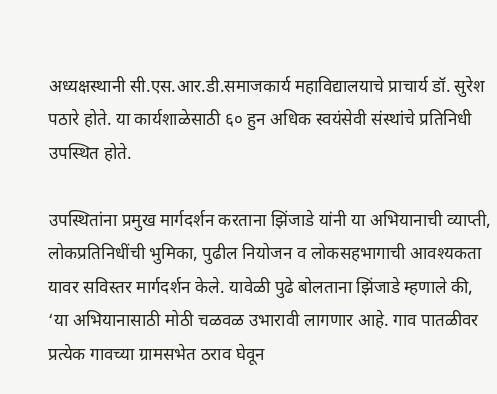अध्यक्षस्थानी सी.एस.आर.डी.समाजकार्य महाविद्यालयाचे प्राचार्य डॉ. सुरेश पठारे होते. या कार्यशाळेसाठी ६० हुन अधिक स्वयंसेवी संस्थांचे प्रतिनिधी उपस्थित होते.

उपस्थितांना प्रमुख मार्गदर्शन करताना झिंजाडे यांनी या अभियानाची व्याप्ती, लोकप्रतिनिधींची भुमिका, पुढील नियोजन व लोकसहभागाची आवश्यकता यावर सविस्तर मार्गदर्शन केले. यावेळी पुढे बोलताना झिंजाडे म्हणाले की, ‘या अभियानासाठी मोठी चळवळ उभारावी लागणार आहे. गाव पातळीवर प्रत्येक गावच्या ग्रामसभेत ठराव घेवून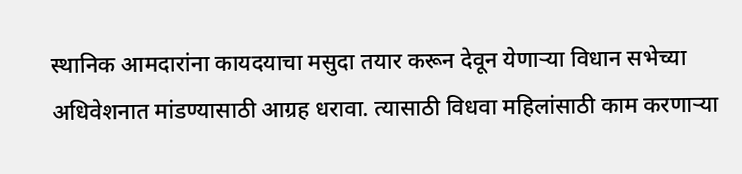स्थानिक आमदारांना कायदयाचा मसुदा तयार करून देवून येणाऱ्या विधान सभेच्या अधिवेशनात मांडण्यासाठी आग्रह धरावा. त्यासाठी विधवा महिलांसाठी काम करणाऱ्या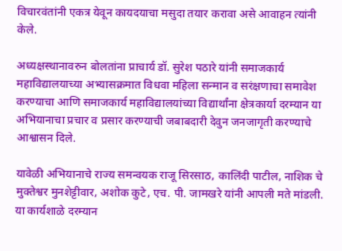विचारवंतांनी एकत्र येवून कायदयाचा मसुदा तयार करावा असे आवाहन त्यांनी केले.

अध्यक्षस्थानावरुन बोलतांना प्राचार्य डॉ. सुरेश पठारे यांनी समाजकार्य महाविद्यालयाच्या अभ्यासक्रमात विधवा महिला सन्मान व सरंक्षणाचा समावेश करण्याचा आणि समाजकार्य महाविद्यालयांच्या विद्यार्थांना क्षेत्रकार्या दरम्यान या अभियानाचा प्रचार व प्रसार करण्याची जबाबदारी देवुन जनजागृती करण्याचे आश्वासन दिले.

यावेळी अभियानाचे राज्य समन्वयक राजू सिरसाठ, कालिंदी पाटील, नाशिक चे मुक्तेश्वर मुनशेट्टीवार, अशोक कुटे, एच. पी. जामखरे यांनी आपली मते मांडली. या कार्यशाळे दरम्यान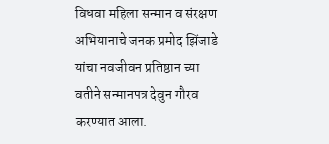विधवा महिला सन्मान व संरक्षण अभियानाचे जनक प्रमोद झिंजाडे यांचा नवजीवन प्रतिष्ठान च्या वतीने सन्मानपत्र देवुन गौरव करण्यात आला.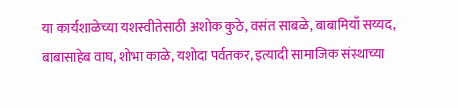या कार्यशाळेच्या यशस्वीतेसाठी अशोक कुठे, वसंत साबळे, बाबामियाँ सय्यद, बाबासाहेब वाघ, शोभा काळे, यशोदा पर्वतकर, इत्यादी सामाजिक संस्थाच्या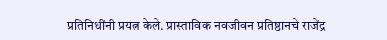प्रतिनिधींनी प्रयत्न केले. प्रास्ताविक नवजीवन प्रतिष्ठानचे राजेंद्र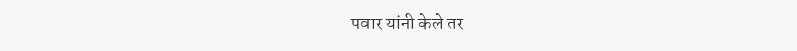पवार यांनी केले तर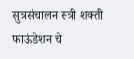सुत्रसंचालन स्त्री शक्ती फाऊंडेशन चे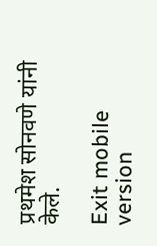प्रथमेश सोनवणे यांनी केले.

Exit mobile version